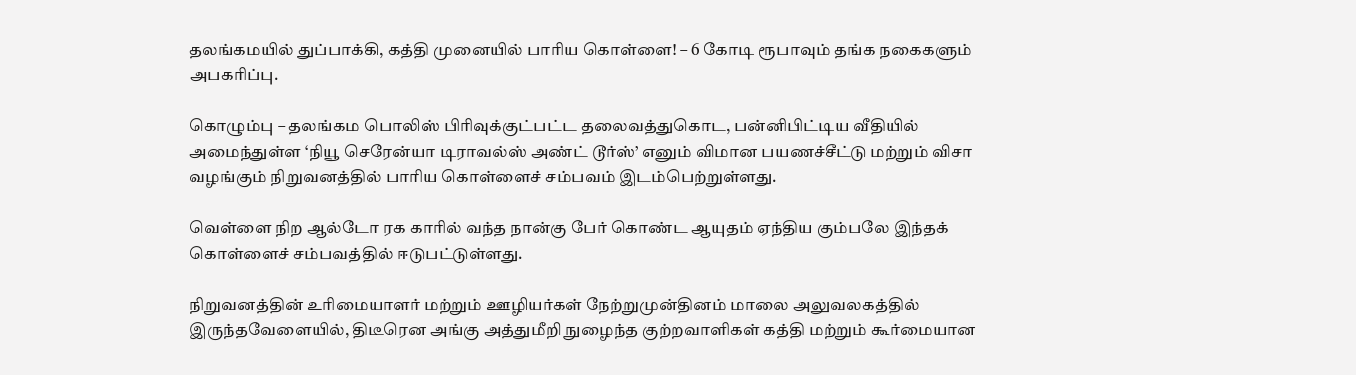தலங்கமயில் துப்பாக்கி, கத்தி முனையில் பாரிய கொள்ளை! – 6 கோடி ரூபாவும் தங்க நகைகளும் அபகரிப்பு.

கொழும்பு – தலங்கம பொலிஸ் பிரிவுக்குட்பட்ட தலைவத்துகொட, பன்னிபிட்டிய வீதியில் அமைந்துள்ள ‘நியூ செரேன்யா டிராவல்ஸ் அண்ட் டூர்ஸ்’ எனும் விமான பயணச்சீட்டு மற்றும் விசா வழங்கும் நிறுவனத்தில் பாரிய கொள்ளைச் சம்பவம் இடம்பெற்றுள்ளது.

வெள்ளை நிற ஆல்டோ ரக காரில் வந்த நான்கு பேர் கொண்ட ஆயுதம் ஏந்திய கும்பலே இந்தக் கொள்ளைச் சம்பவத்தில் ஈடுபட்டுள்ளது.

நிறுவனத்தின் உரிமையாளர் மற்றும் ஊழியர்கள் நேற்றுமுன்தினம் மாலை அலுவலகத்தில் இருந்தவேளையில், திடீரென அங்கு அத்துமீறி நுழைந்த குற்றவாளிகள் கத்தி மற்றும் கூர்மையான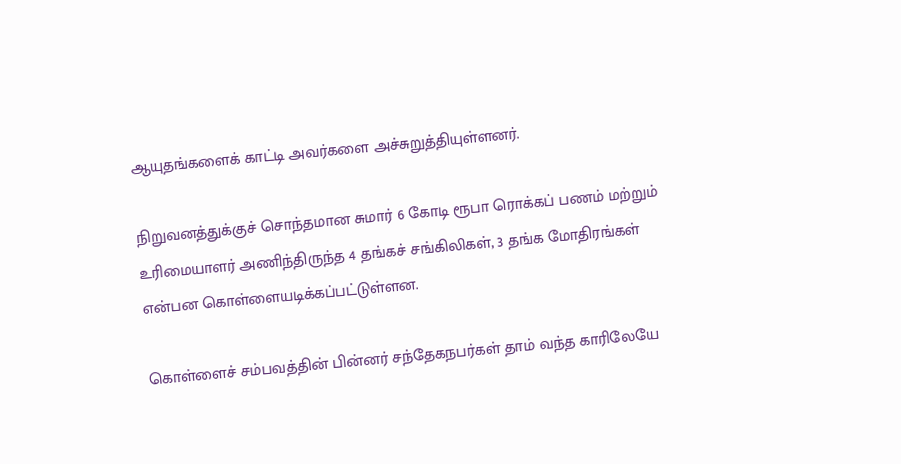ஆயுதங்களைக் காட்டி அவர்களை அச்சுறுத்தியுள்ளனர்.

நிறுவனத்துக்குச் சொந்தமான சுமார் 6 கோடி ரூபா ரொக்கப் பணம் மற்றும் உரிமையாளர் அணிந்திருந்த 4 தங்கச் சங்கிலிகள், 3 தங்க மோதிரங்கள் என்பன கொள்ளையடிக்கப்பட்டுள்ளன.

கொள்ளைச் சம்பவத்தின் பின்னர் சந்தேகநபர்கள் தாம் வந்த காரிலேயே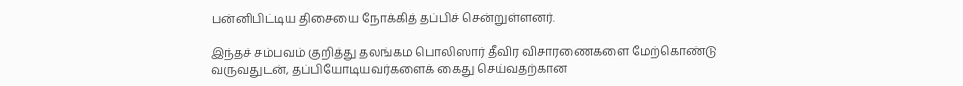பன்னிபிட்டிய திசையை நோக்கித் தப்பிச் சென்றுள்ளனர்.

இந்தச் சம்பவம் குறித்து தலங்கம பொலிஸார் தீவிர விசாரணைகளை மேற்கொண்டு வருவதுடன், தப்பியோடியவர்களைக் கைது செய்வதற்கான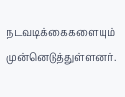நடவடிக்கைகளையும் முன்னெடுத்துள்ளனர்.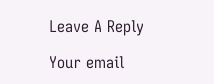Leave A Reply

Your email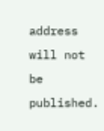address will not be published.